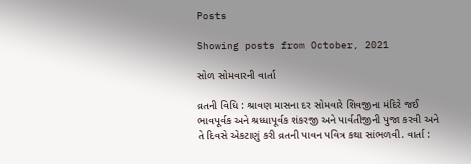Posts

Showing posts from October, 2021

સોળ સોમવારની વાર્તા

વ્રતની વિધિ : શ્રાવણ માસના દર સોમવારે શિવજીના મંદિરે જઈ ભાવપૂર્વક અને શ્રધ્ધાપૂર્વક શંકરજી અને પાર્વતીજીની પુજા કરવી અને તે દિવસે એકટાણું કરી વ્રતની પાવન પવિત્ર કથા સાંભળવી. વાર્તા :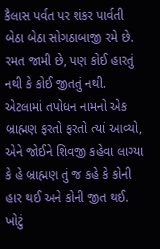કૈલાસ પર્વત પર શંકર પાર્વતી બેઠા બેઠા સોગઠાબાજી રમે છે. રમત જામી છે, પણ કોઈ હારતું નથી કે કોઈ જીતતું નથી. એટલામાં તપોધન નામનો એક બ્રાહ્મણ ફરતો ફરતો ત્યાં આવ્યો, એને જોઈને શિવજી કહેવા લાગ્યા કે હે બ્રાહ્મણ તું જ કહે કે કોની હાર થઈ અને કોની જીત થઈ. ખોટું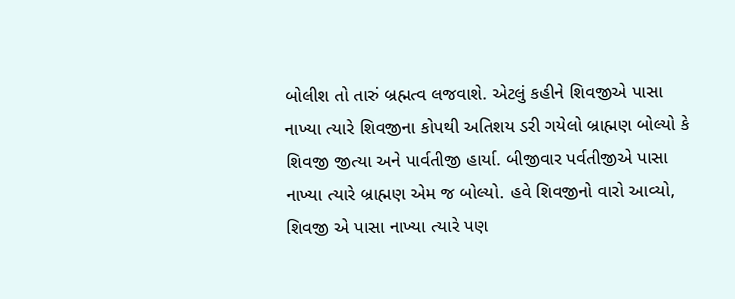બોલીશ તો તારું બ્રહ્મત્વ લજવાશે. એટલું કહીને શિવજીએ પાસા નાખ્યા ત્યારે શિવજીના કોપથી અતિશય ડરી ગયેલો બ્રાહ્મણ બોલ્યો કે શિવજી જીત્યા અને પાર્વતીજી હાર્યા. બીજીવાર પર્વતીજીએ પાસા નાખ્યા ત્યારે બ્રાહ્મણ એમ જ બોલ્યો. હવે શિવજીનો વારો આવ્યો,  શિવજી એ પાસા નાખ્યા ત્યારે પણ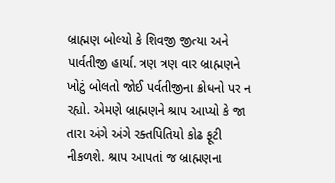બ્રાહ્મણ બોલ્યો કે શિવજી જીત્યા અને પાર્વતીજી હાર્યા. ત્રણ ત્રણ વાર બ્રાહ્મણને ખોટું બોલતો જોઈ પર્વતીજીના ક્રોધનો પર ન રહ્યો. એમણે બ્રાહ્મણને શ્રાપ આપ્યો કે જા તારા અંગે અંગે રક્તપિતિયો કોઢ ફૂટી નીકળશે. શ્રાપ આપતાં જ બ્રાહ્મણના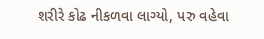શરીરે કોઢ નીકળવા લાગ્યો, પરુ વહેવા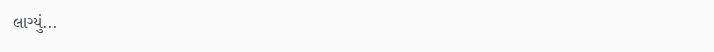લાગ્યું...